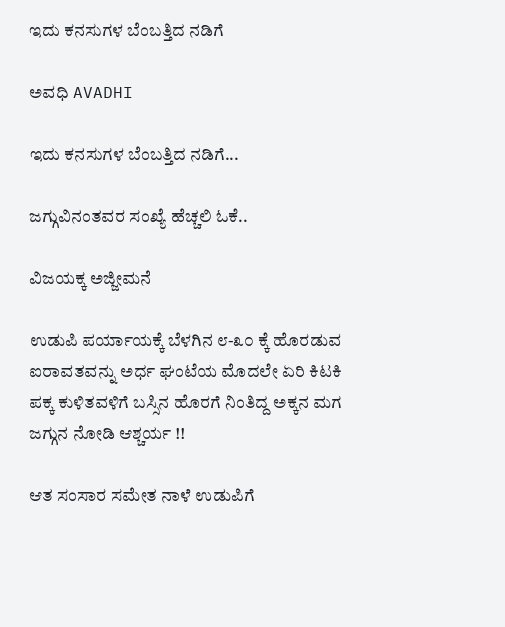ಇದು ಕನಸುಗಳ ಬೆಂಬತ್ತಿದ ನಡಿಗೆ‍

ಅವಧಿ AVADHI

ಇದು ಕನಸುಗಳ ಬೆಂಬತ್ತಿದ ನಡಿಗೆ...

ಜಗ್ಗುವಿನಂತವರ ಸಂಖ್ಯೆ ಹೆಚ್ಚಲಿ ಓಕೆ..

ವಿಜಯಕ್ಕ ಅಜ್ಜೀಮನೆ

ಉಡುಪಿ ಪರ್ಯಾಯಕ್ಕೆ ಬೆಳಗಿನ ೮-೩೦ ಕ್ಕೆ ಹೊರಡುವ ಐರಾವತವನ್ನು ಅರ್ಧ ಘಂಟೆಯ ಮೊದಲೇ ಏರಿ ಕಿಟಕಿ ಪಕ್ಕ ಕುಳಿತವಳಿಗೆ ಬಸ್ಸಿನ ಹೊರಗೆ ನಿಂತಿದ್ದ ಅಕ್ಕನ ಮಗ ಜಗ್ಗುನ ನೋಡಿ ಆಶ್ಚರ್ಯ !!

ಆತ ಸಂಸಾರ ಸಮೇತ ನಾಳೆ ಉಡುಪಿಗೆ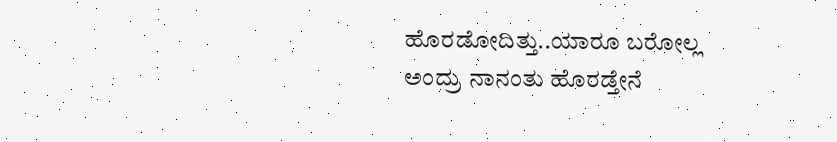ಹೊರಡೋದಿತ್ತು..ಯಾರೂ ಬರೋಲ್ಲ ಅಂದ್ರು ನಾನಂತು ಹೊರಡ್ತೇನೆ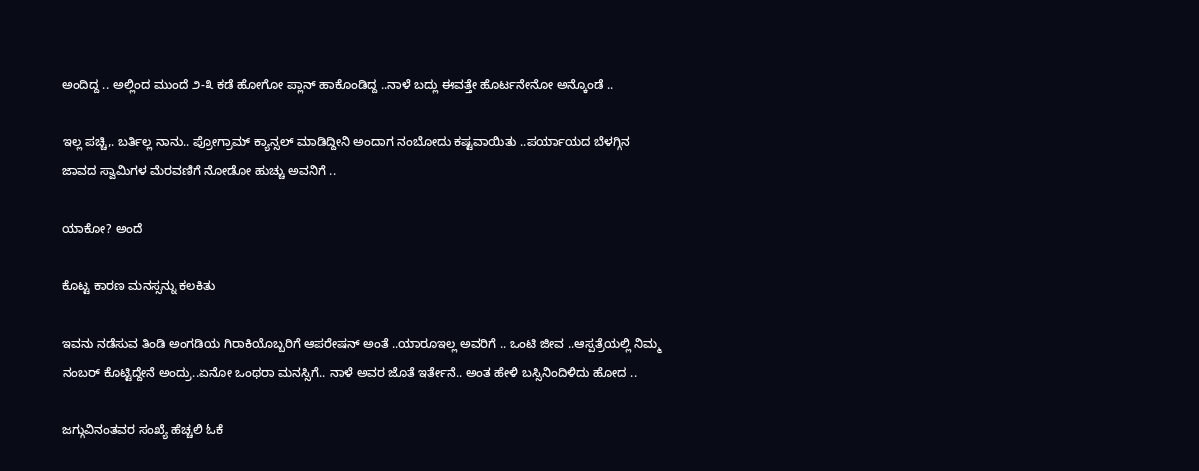ಅಂದಿದ್ದ .. ಅಲ್ಲಿಂದ ಮುಂದೆ ೨-೩ ಕಡೆ ಹೋಗೋ ಪ್ಲಾನ್ ಹಾಕೊಂಡಿದ್ದ ..ನಾಳೆ ಬದ್ಲು ಈವತ್ತೇ ಹೊರ್ಟನೇನೋ ಅನ್ಕೊಂಡೆ ..

ಇಲ್ಲ ಪಚ್ಚಿ,. ಬರ್ತಿಲ್ಲ ನಾನು.. ಪ್ರೋಗ್ರಾಮ್ ಕ್ಯಾನ್ಸಲ್ ಮಾಡಿದ್ದೀನಿ ಅಂದಾಗ ನಂಬೋದು ಕಷ್ಟವಾಯಿತು ..ಪರ್ಯಾಯದ ಬೆಳಗ್ಗಿನ ಜಾವದ ಸ್ವಾಮಿಗಳ ಮೆರವಣಿಗೆ ನೋಡೋ ಹುಚ್ಚು ಅವನಿಗೆ ..

ಯಾಕೋ? ಅಂದೆ

ಕೊಟ್ಟ ಕಾರಣ ಮನಸ್ಸನ್ನು ಕಲಕಿತು

ಇವನು ನಡೆಸುವ ತಿಂಡಿ ಅಂಗಡಿಯ ಗಿರಾಕಿಯೊಬ್ಬರಿಗೆ ಆಪರೇಷನ್ ಅಂತೆ ..ಯಾರೂಇಲ್ಲ ಅವರಿಗೆ .. ಒಂಟಿ ಜೀವ ..ಆಸ್ಪತ್ರೆಯಲ್ಲಿ ನಿಮ್ಮ ನಂಬರ್ ಕೊಟ್ಟಿದ್ದೇನೆ ಅಂದ್ರು..ಏನೋ ಒಂಥರಾ ಮನಸ್ಸಿಗೆ.. ನಾಳೆ ಅವರ ಜೊತೆ ಇರ್ತೇನೆ.. ಅಂತ ಹೇಳಿ ಬಸ್ಸಿನಿಂದಿಳಿದು ಹೋದ ..

ಜಗ್ಗುವಿನಂತವರ ಸಂಖ್ಯೆ ಹೆಚ್ಚಲಿ ಓಕೆ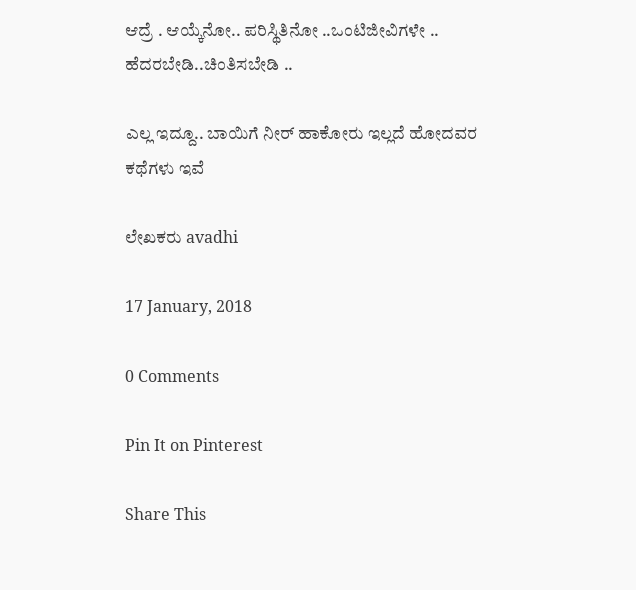ಆದ್ರೆ . ಆಯ್ಕೆನೋ.. ಪರಿಸ್ಥಿತಿನೋ ..ಒಂಟಿಜೀವಿಗಳೇ .. ಹೆದರಬೇಡಿ..ಚಿಂತಿಸಬೇಡಿ ..

ಎಲ್ಲ ಇದ್ದೂ.. ಬಾಯಿಗೆ ನೀರ್ ಹಾಕೋರು ಇಲ್ಲದೆ ಹೋದವರ ಕಥೆಗಳು ಇವೆ

ಲೇಖಕರು avadhi

17 January, 2018

0 Comments

Pin It on Pinterest

Share This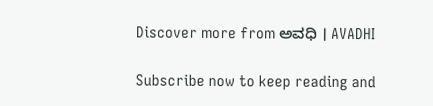Discover more from ಅವಧಿ । AVADHI

Subscribe now to keep reading and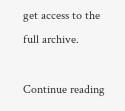get access to the full archive.

Continue reading